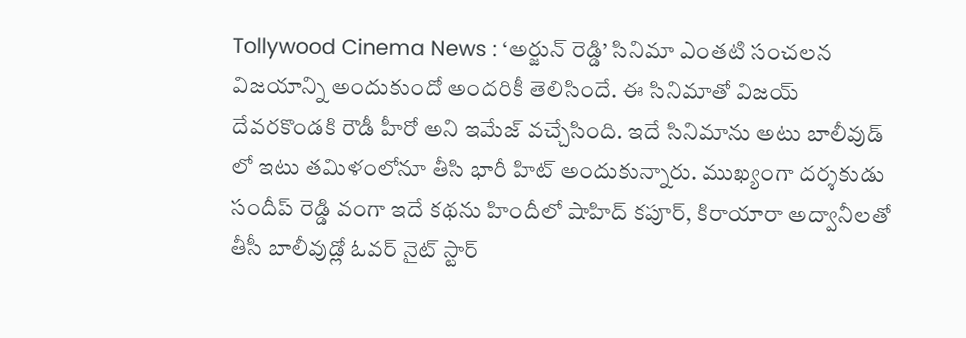Tollywood Cinema News : ‘అర్జున్ రెడ్డి’ సినిమా ఎంతటి సంచలన విజయాన్ని అందుకుందో అందరికీ తెలిసిందే. ఈ సినిమాతో విజయ్ దేవరకొండకి రౌడీ హీరో అని ఇమేజ్ వచ్చేసింది. ఇదే సినిమాను అటు బాలీవుడ్ లో ఇటు తమిళంలోనూ తీసి భారీ హిట్ అందుకున్నారు. ముఖ్యంగా దర్శకుడు సందీప్ రెడ్డి వంగా ఇదే కథను హిందీలో షాహిద్ కపూర్, కిరాయారా అద్వానీలతో తీసీ బాలీవుడ్లో ఓవర్ నైట్ స్టార్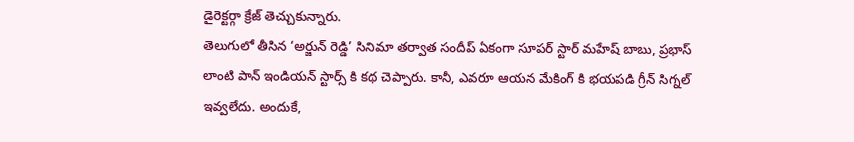డైరెక్టర్గా క్రేజ్ తెచ్చుకున్నారు.
తెలుగులో తీసిన ‘అర్జున్ రెడ్డి’ సినిమా తర్వాత సందీప్ ఏకంగా సూపర్ స్టార్ మహేష్ బాబు, ప్రభాస్ లాంటి పాన్ ఇండియన్ స్టార్స్ కి కథ చెప్పారు. కానీ, ఎవరూ ఆయన మేకింగ్ కి భయపడి గ్రీన్ సిగ్నల్ ఇవ్వలేదు. అందుకే,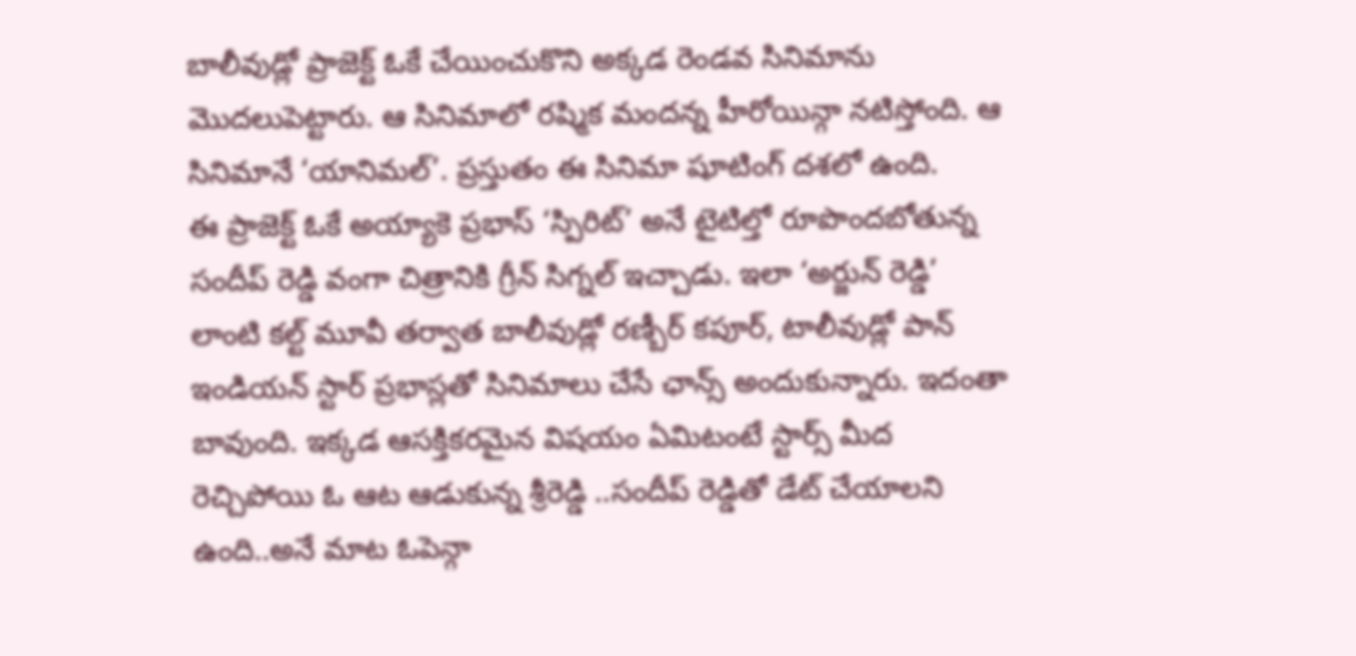బాలీవుడ్లో ప్రాజెక్ట్ ఓకే చేయించుకొని అక్కడ రెండవ సినిమాను మొదలుపెట్టారు. ఆ సినిమాలో రష్మిక మందన్న హీరోయిన్గా నటిస్తోంది. ఆ సినిమానే ‘యానిమల్’. ప్రస్తుతం ఈ సినిమా షూటింగ్ దశలో ఉంది.
ఈ ప్రాజెక్ట్ ఓకే అయ్యాకె ప్రభాస్ ‘స్పిరిట్’ అనే టైటిల్తో రూపొందబోతున్న సందీప్ రెడ్డి వంగా చిత్రానికి గ్రీన్ సిగ్నల్ ఇచ్చాడు. ఇలా ‘అర్జున్ రెడ్డి’ లాంటి కల్ట్ మూవీ తర్వాత బాలీవుడ్లో రణ్బీర్ కపూర్, టాలీవుడ్లో పాన్ ఇండియన్ స్టార్ ప్రభాస్లతో సినిమాలు చేసే ఛాన్స్ అందుకున్నారు. ఇదంతా బావుంది. ఇక్కడ ఆసక్తికరమైన విషయం ఏమిటంటే స్టార్స్ మీద రెచ్చిపోయి ఓ ఆట ఆడుకున్న శ్రీరెడ్డి ..సందీప్ రెడ్డితో డేట్ చేయాలని ఉంది..అనే మాట ఓపెన్గా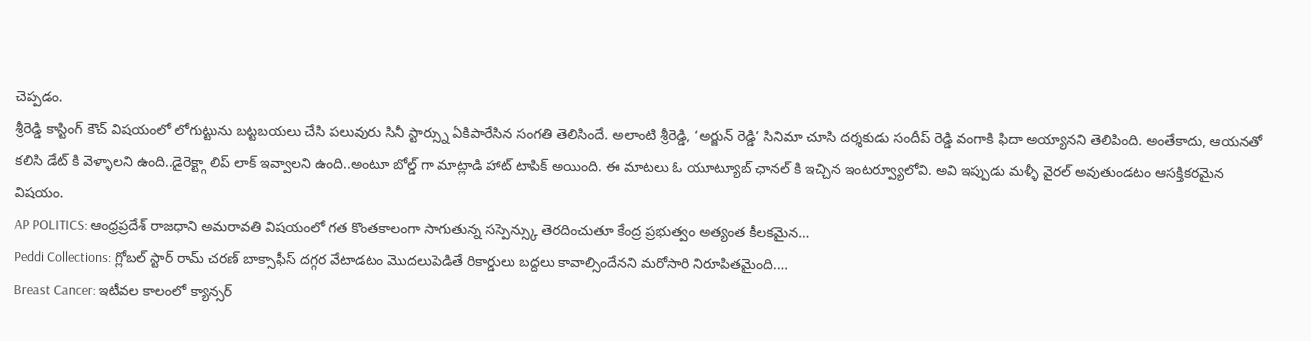చెప్పడం.
శ్రీరెడ్డి కాస్టింగ్ కౌచ్ విషయంలో లోగుట్టును బట్టబయలు చేసి పలువురు సినీ స్టార్స్ను ఏకిపారేసిన సంగతి తెలిసిందే. అలాంటి శ్రీరెడ్డి, ‘అర్జున్ రెడ్డి’ సినిమా చూసి దర్శకుడు సందీప్ రెడ్డి వంగాకి ఫిదా అయ్యానని తెలిపింది. అంతేకాదు, ఆయనతో కలిసి డేట్ కి వెళ్ళాలని ఉంది..డైరెక్ట్గా లిప్ లాక్ ఇవ్వాలని ఉంది..అంటూ బోల్డ్ గా మాట్లాడి హాట్ టాపిక్ అయింది. ఈ మాటలు ఓ యూట్యూబ్ ఛానల్ కి ఇచ్చిన ఇంటర్వ్యూలోవి. అవి ఇప్పుడు మళ్ళీ వైరల్ అవుతుండటం ఆసక్తికరమైన విషయం.
AP POLITICS: ఆంధ్రప్రదేశ్ రాజధాని అమరావతి విషయంలో గత కొంతకాలంగా సాగుతున్న సస్పెన్స్కు తెరదించుతూ కేంద్ర ప్రభుత్వం అత్యంత కీలకమైన…
Peddi Collections: గ్లోబల్ స్టార్ రామ్ చరణ్ బాక్సాఫీస్ దగ్గర వేటాడటం మొదలుపెడితే రికార్డులు బద్దలు కావాల్సిందేనని మరోసారి నిరూపితమైంది.…
Breast Cancer: ఇటీవల కాలంలో క్యాన్సర్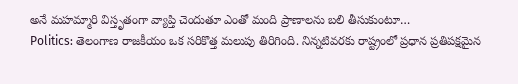అనే మహమ్మారి విస్తృతంగా వ్యాప్తి చెందుతూ ఎంతో మంది ప్రాణాలను బలి తీసుకుంటూ…
Politics: తెలంగాణ రాజకీయం ఒక సరికొత్త మలుపు తిరిగింది. నిన్నటివరకు రాష్ట్రంలో ప్రధాన ప్రతిపక్షమైన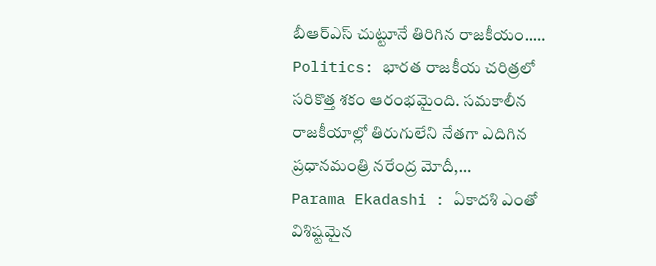బీఆర్ఎస్ చుట్టూనే తిరిగిన రాజకీయం..…
Politics: భారత రాజకీయ చరిత్రలో సరికొత్త శకం ఆరంభమైంది. సమకాలీన రాజకీయాల్లో తిరుగులేని నేతగా ఎదిగిన ప్రధానమంత్రి నరేంద్ర మోదీ,…
Parama Ekadashi : ఏకాదశి ఎంతో విశిష్టమైన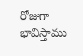రోజుగా భావిస్తాము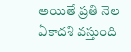అయితే ప్రతి నెల ఏకాదశి వస్తుంది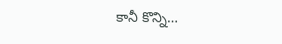కానీ కొన్ని…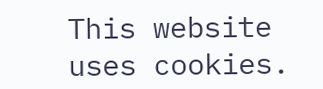This website uses cookies.